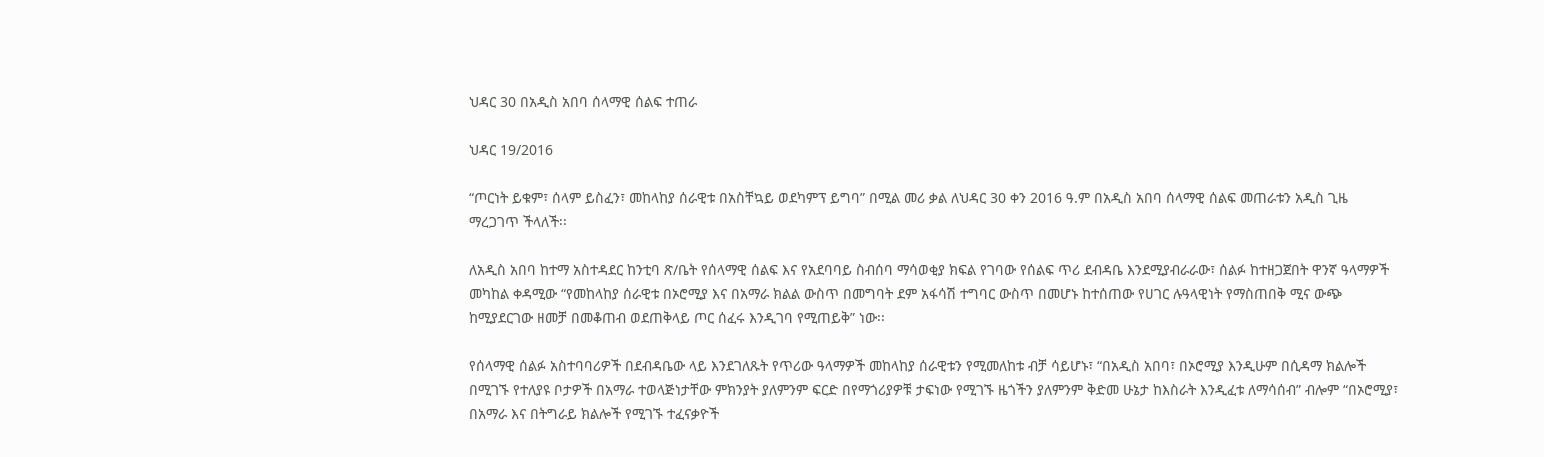ህዳር 30 በአዲስ አበባ ሰላማዊ ሰልፍ ተጠራ

ህዳር 19/2016

“ጦርነት ይቁም፣ ሰላም ይስፈን፣ መከላከያ ሰራዊቱ በአስቸኳይ ወደካምፕ ይግባ” በሚል መሪ ቃል ለህዳር 30 ቀን 2016 ዓ.ም በአዲስ አበባ ሰላማዊ ሰልፍ መጠራቱን አዲስ ጊዜ ማረጋገጥ ችላለች፡፡

ለአዲስ አበባ ከተማ አስተዳደር ከንቲባ ጽ/ቤት የሰላማዊ ሰልፍ እና የአደባባይ ስብሰባ ማሳወቂያ ክፍል የገባው የሰልፍ ጥሪ ደብዳቤ እንደሚያብራራው፣ ሰልፉ ከተዘጋጀበት ዋንኛ ዓላማዎች መካከል ቀዳሚው “የመከላከያ ሰራዊቱ በኦሮሚያ እና በአማራ ክልል ውስጥ በመግባት ደም አፋሳሽ ተግባር ውስጥ በመሆኑ ከተሰጠው የሀገር ሉዓላዊነት የማስጠበቅ ሚና ውጭ ከሚያደርገው ዘመቻ በመቆጠብ ወደጠቅላይ ጦር ሰፈሩ እንዲገባ የሚጠይቅ” ነው፡፡

የሰላማዊ ሰልፉ አስተባባሪዎች በደብዳቤው ላይ እንደገለጹት የጥሪው ዓላማዎች መከላከያ ሰራዊቱን የሚመለከቱ ብቻ ሳይሆኑ፣ “በአዲስ አበባ፣ በኦሮሚያ እንዲሁም በሲዳማ ክልሎች በሚገኙ የተለያዩ ቦታዎች በአማራ ተወላጅነታቸው ምክንያት ያለምንም ፍርድ በየማጎሪያዎቹ ታፍነው የሚገኙ ዜጎችን ያለምንም ቅድመ ሁኔታ ከእስራት እንዲፈቱ ለማሳሰብ” ብሎም “በኦሮሚያ፣ በአማራ እና በትግራይ ክልሎች የሚገኙ ተፈናቃዮች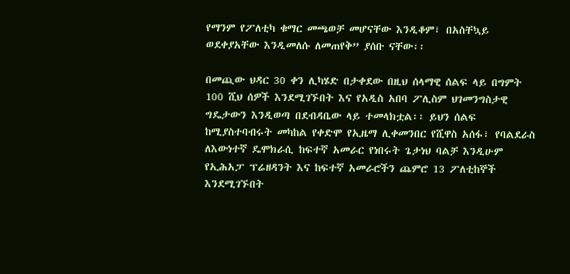የማንም የፖለቲካ ቁማር መጫወቻ መሆናቸው እንዲቆም፣ በአስቸኳይ ወደቀያአቸው እንዲመለሱ ለመጠየቅ” ያሰቡ ናቸው፡፡

በመጪው ህዳር 30 ቀን ሊካሄድ በታቀደው በዚህ ሰላማዊ ሰልፍ ላይ በግምት 100 ሺህ ሰዎች እንደሚገኙበት እና የአዲስ አበባ ፖሊስም ህገመንግስታዊ ግዴታውን እንዲወጣ በደብዳቤው ላይ ተመላክቷል፡፡ ይህን ሰልፍ ከሚያስተባብሩት መካከል የቀድሞ የኢዜማ ሊቀመንበር የሺዋስ አሰፋ፣ የባልደራስ ለእውነተኛ ዴሞክራሲ ከፍተኛ አመራር የነበሩት ጌታነህ ባልቻ እንዲሁም የኢሕአፓ ፕሬዘዳንት እና ከፍተኛ አመራሮችን ጨምሮ 13 ፖለቲከኞች እንደሚገኙበት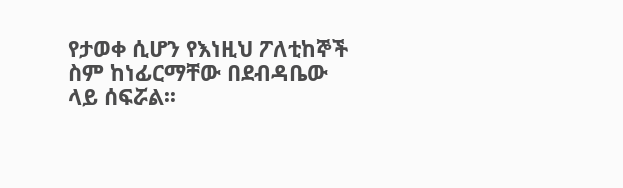የታወቀ ሲሆን የእነዚህ ፖለቲከኞች ስም ከነፊርማቸው በደብዳቤው ላይ ሰፍሯል፡፡